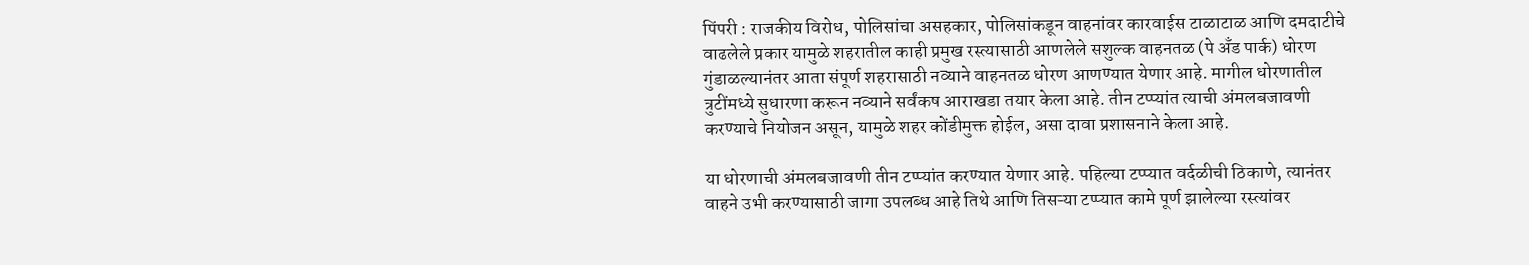पिंपरी : राजकीय विरोध, पोलिसांचा असहकार, पोलिसांकडून वाहनांवर कारवाईस टाळाटाळ आणि दमदाटीचे वाढलेले प्रकार यामुळे शहरातील काही प्रमुख रस्त्यासाठी आणलेले सशुल्क वाहनतळ (पे अँड पार्क) धोरण गुंडाळल्यानंतर आता संपूर्ण शहरासाठी नव्याने वाहनतळ धोरण आणण्यात येणार आहे. मागील धोरणातील त्रुटींमध्ये सुधारणा करून नव्याने सर्वंकष आराखडा तयार केला आहे. तीन टप्प्यांत त्याची अंमलबजावणी करण्याचे नियोजन असून, यामुळे शहर कोंडीमुक्त होईल, असा दावा प्रशासनाने केला आहे.

या धोरणाची अंमलबजावणी तीन टप्प्यांत करण्यात येणार आहे. पहिल्या टप्प्यात वर्दळीची ठिकाणे, त्यानंतर वाहने उभी करण्यासाठी जागा उपलब्ध आहे तिथे आणि तिसऱ्या टप्प्यात कामे पूर्ण झालेल्या रस्त्यांवर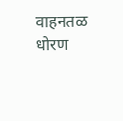वाहनतळ धोरण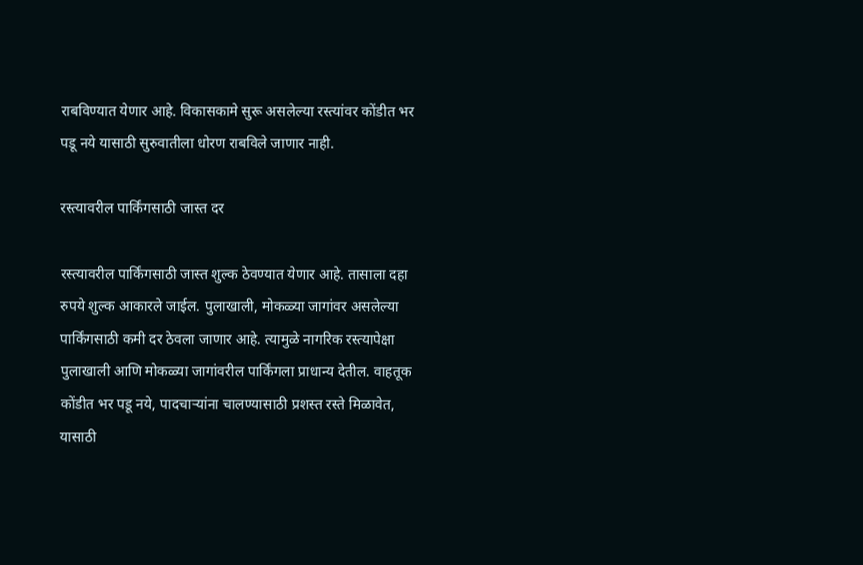राबविण्यात येणार आहे. विकासकामे सुरू असलेल्या रस्त्यांवर कोंडीत भर पडू नये यासाठी सुरुवातीला धोरण राबविले जाणार नाही.

रस्त्यावरील पार्किंगसाठी जास्त दर

रस्त्यावरील पार्किंगसाठी जास्त शुल्क ठेवण्यात येणार आहे. तासाला दहा रुपये शुल्क आकारले जाईल. पुलाखाली, मोकळ्या जागांवर असलेल्या पार्किंगसाठी कमी दर ठेवला जाणार आहे. त्यामुळे नागरिक रस्त्यापेक्षा पुलाखाली आणि मोकळ्या जागांवरील पार्किंगला प्राधान्य देतील. वाहतूक कोंडीत भर पडू नये, पादचाऱ्यांना चालण्यासाठी प्रशस्त रस्ते मिळावेत, यासाठी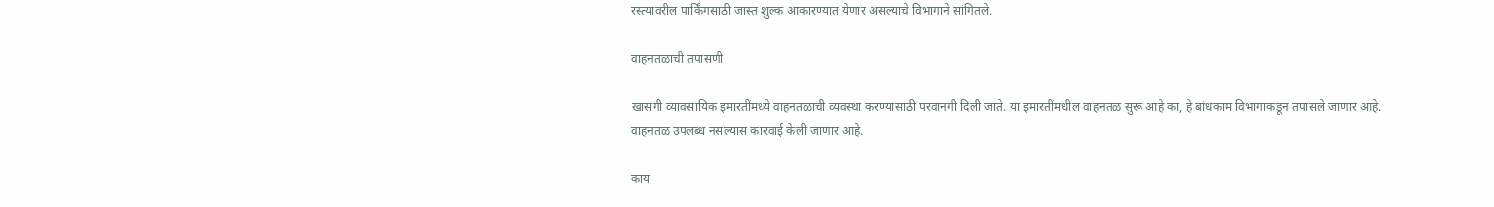रस्त्यावरील पार्किंगसाठी जास्त शुल्क आकारण्यात येणार असल्याचे विभागाने सांगितले.

वाहनतळाची तपासणी

खासगी व्यावसायिक इमारतींमध्ये वाहनतळाची व्यवस्था करण्यासाठी परवानगी दिली जाते. या इमारतींमधील वाहनतळ सुरू आहे का, हे बांधकाम विभागाकडून तपासले जाणार आहे. वाहनतळ उपलब्ध नसल्यास कारवाई केली जाणार आहे.

काय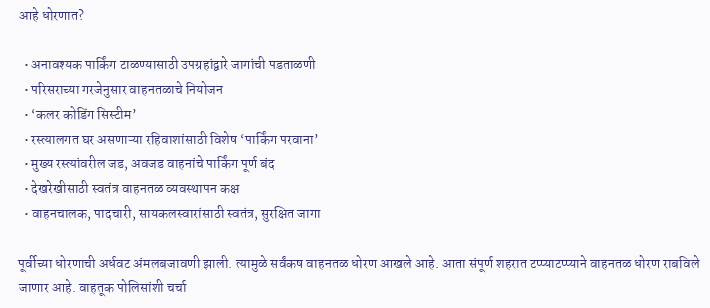आहे धोरणात?

  • अनावश्यक पार्किंग टाळण्यासाठी उपग्रहांद्वारे जागांची पडताळणी
  • परिसराच्या गरजेनुसार वाहनतळाचे नियोजन
  • ‘कलर कोडिंग सिस्टीम’
  • रस्त्यालगत घर असणाऱ्या रहिवाशांसाठी विशेष ‘पार्किंग परवाना’
  • मुख्य रस्त्यांवरील जड, अवजड वाहनांचे पार्किंग पूर्ण बंद
  • देखरेखीसाठी स्वतंत्र वाहनतळ व्यवस्थापन कक्ष
  • वाहनचालक, पादचारी, सायकलस्वारांसाठी स्वतंत्र, सुरक्षित जागा

पूर्वीच्या धोरणाची अर्धवट अंमलबजावणी झाली. त्यामुळे सर्वंकष वाहनतळ धोरण आखले आहे. आता संपूर्ण शहरात टप्प्याटप्प्याने वाहनतळ धोरण राबविले जाणार आहे. वाहतूक पोलिसांशी चर्चा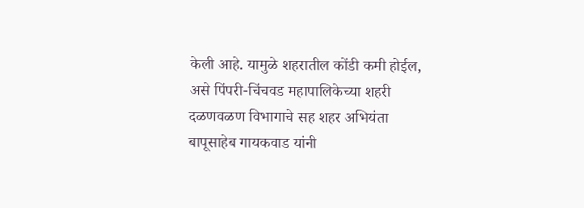केली आहे. यामुळे शहरातील कोंडी कमी होईल, असे पिंपरी-चिंचवड महापालिकेच्या शहरी दळणवळण विभागाचे सह शहर अभियंता बापूसाहेब गायकवाड यांनी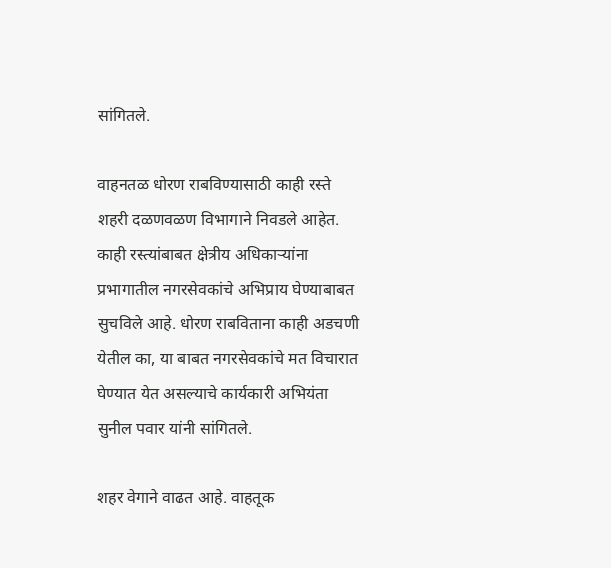सांगितले.

वाहनतळ धोरण राबविण्यासाठी काही रस्ते शहरी दळणवळण विभागाने निवडले आहेत. काही रस्त्यांबाबत क्षेत्रीय अधिकाऱ्यांना प्रभागातील नगरसेवकांचे अभिप्राय घेण्याबाबत सुचविले आहे. धोरण राबविताना काही अडचणी येतील का, या बाबत नगरसेवकांचे मत विचारात घेण्यात येत असल्याचे कार्यकारी अभियंता सुनील पवार यांनी सांगितले.

शहर वेगाने वाढत आहे. वाहतूक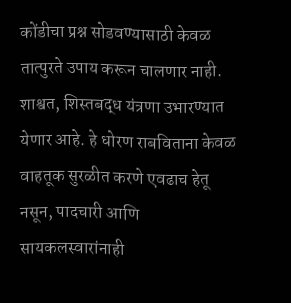कोंडीचा प्रश्न सोडवण्यासाठी केवळ तात्पुरते उपाय करून चालणार नाही. शाश्वत, शिस्तबद्ध यंत्रणा उभारण्यात येणार आहे. हे धोरण राबविताना केवळ वाहतूक सुरळीत करणे एवढाच हेतू नसून, पादचारी आणि सायकलस्वारांनाही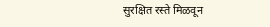सुरक्षित रस्ते मिळवून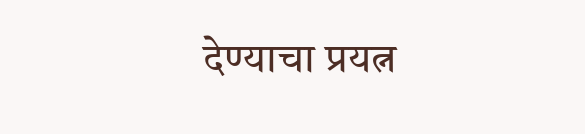देण्याचा प्रयत्न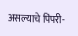असल्याचे पिंपरी-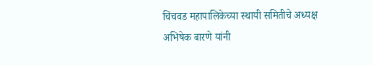चिंचवड महापालिकेच्या स्थायी समितीचे अध्यक्ष अभिषेक बारणे यांनी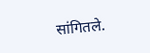सांगितले.